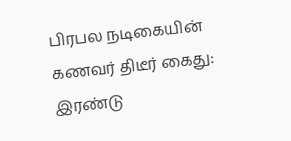பிரபல நடிகையின் கணவர் திடீர் கைது: இரண்டு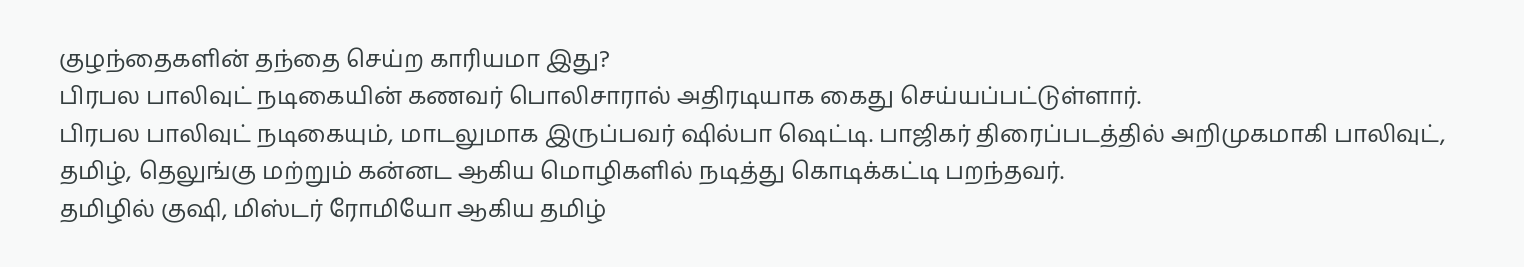குழந்தைகளின் தந்தை செய்ற காரியமா இது?
பிரபல பாலிவுட் நடிகையின் கணவர் பொலிசாரால் அதிரடியாக கைது செய்யப்பட்டுள்ளார்.
பிரபல பாலிவுட் நடிகையும், மாடலுமாக இருப்பவர் ஷில்பா ஷெட்டி. பாஜிகர் திரைப்படத்தில் அறிமுகமாகி பாலிவுட், தமிழ், தெலுங்கு மற்றும் கன்னட ஆகிய மொழிகளில் நடித்து கொடிக்கட்டி பறந்தவர்.
தமிழில் குஷி, மிஸ்டர் ரோமியோ ஆகிய தமிழ்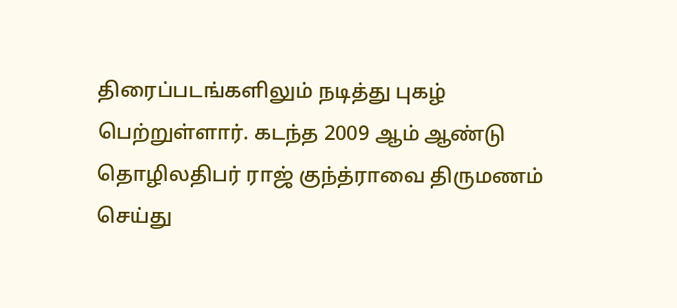திரைப்படங்களிலும் நடித்து புகழ் பெற்றுள்ளார். கடந்த 2009 ஆம் ஆண்டு தொழிலதிபர் ராஜ் குந்த்ராவை திருமணம் செய்து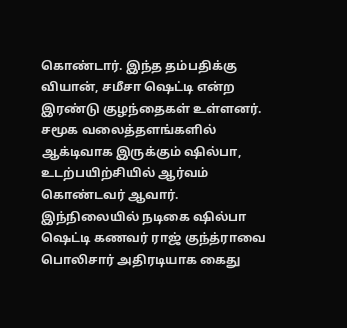கொண்டார். இந்த தம்பதிக்கு வியான், சமீசா ஷெட்டி என்ற இரண்டு குழந்தைகள் உள்ளனர்.
சமூக வலைத்தளங்களில் ஆக்டிவாக இருக்கும் ஷில்பா, உடற்பயிற்சியில் ஆர்வம் கொண்டவர் ஆவார்.
இந்நிலையில் நடிகை ஷில்பா ஷெட்டி கணவர் ராஜ் குந்த்ராவை பொலிசார் அதிரடியாக கைது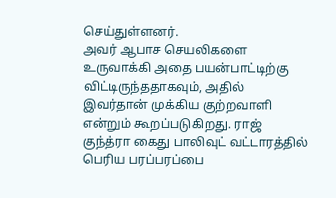செய்துள்ளனர்.
அவர் ஆபாச செயலிகளை உருவாக்கி அதை பயன்பாட்டிற்கு விட்டிருந்ததாகவும், அதில் இவர்தான் முக்கிய குற்றவாளி என்றும் கூறப்படுகிறது. ராஜ் குந்த்ரா கைது பாலிவுட் வட்டாரத்தில் பெரிய பரப்பரப்பை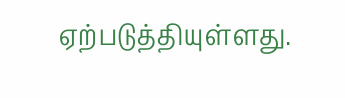ஏற்படுத்தியுள்ளது.